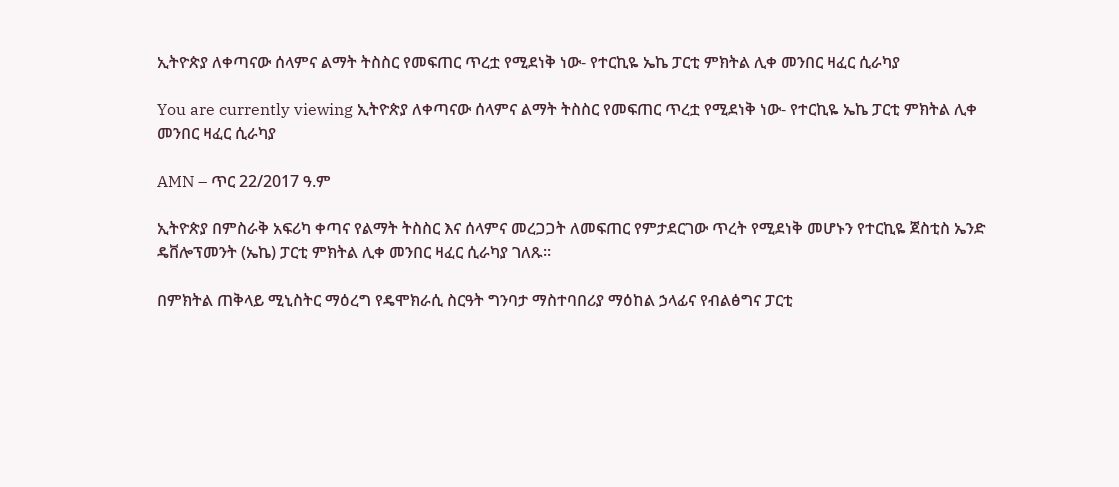ኢትዮጵያ ለቀጣናው ሰላምና ልማት ትስስር የመፍጠር ጥረቷ የሚደነቅ ነው- የተርኪዬ ኤኬ ፓርቲ ምክትል ሊቀ መንበር ዛፈር ሲራካያ

You are currently viewing ኢትዮጵያ ለቀጣናው ሰላምና ልማት ትስስር የመፍጠር ጥረቷ የሚደነቅ ነው- የተርኪዬ ኤኬ ፓርቲ ምክትል ሊቀ መንበር ዛፈር ሲራካያ

AMN – ጥር 22/2017 ዓ.ም

ኢትዮጵያ በምስራቅ አፍሪካ ቀጣና የልማት ትስስር እና ሰላምና መረጋጋት ለመፍጠር የምታደርገው ጥረት የሚደነቅ መሆኑን የተርኪዬ ጀስቲስ ኤንድ ዴቨሎፕመንት (ኤኬ) ፓርቲ ምክትል ሊቀ መንበር ዛፈር ሲራካያ ገለጹ።

በምክትል ጠቅላይ ሚኒስትር ማዕረግ የዴሞክራሲ ስርዓት ግንባታ ማስተባበሪያ ማዕከል ኃላፊና የብልፅግና ፓርቲ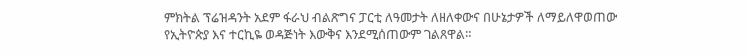ምክትል ፕሬዝዳንት አደም ፋራህ ብልጽግና ፓርቲ ለዓመታት ለዘለቀውና በሁኔታዎች ለማይለዋወጠው የኢትዮጵያ እና ተርኪዬ ወዳጅነት እውቅና እንደሚሰጠውም ገልጸዋል።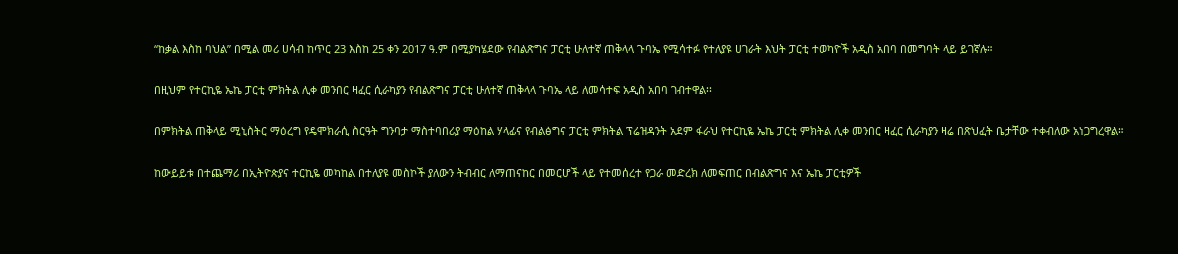“ከቃል እስከ ባህል” በሚል መሪ ሀሳብ ከጥር 23 እስከ 25 ቀን 2017 ዓ.ም በሚያካሄደው የብልጽግና ፓርቲ ሁለተኛ ጠቅላላ ጉባኤ የሚሳተፉ የተለያዩ ሀገራት እህት ፓርቲ ተወካዮች አዲስ አበባ በመግባት ላይ ይገኛሉ።

በዚህም የተርኪዬ ኤኬ ፓርቲ ምክትል ሊቀ መንበር ዛፈር ሲራካያን የብልጽግና ፓርቲ ሁለተኛ ጠቅላላ ጉባኤ ላይ ለመሳተፍ አዲስ አበባ ገብተዋል፡፡

በምክትል ጠቅላይ ሚኒስትር ማዕረግ የዴሞክራሲ ስርዓት ግንባታ ማስተባበሪያ ማዕከል ሃላፊና የብልፅግና ፓርቲ ምክትል ፕሬዝዳንት አደም ፋራህ የተርኪዬ ኤኬ ፓርቲ ምክትል ሊቀ መንበር ዛፈር ሲራካያን ዛሬ በጽህፈት ቤታቸው ተቀብለው አነጋግረዋል።

ከውይይቱ በተጨማሪ በኢትዮጵያና ተርኪዬ መካከል በተለያዩ መስኮች ያለውን ትብብር ለማጠናከር በመርሆች ላይ የተመሰረተ የጋራ መድረክ ለመፍጠር በብልጽግና እና ኤኬ ፓርቲዎች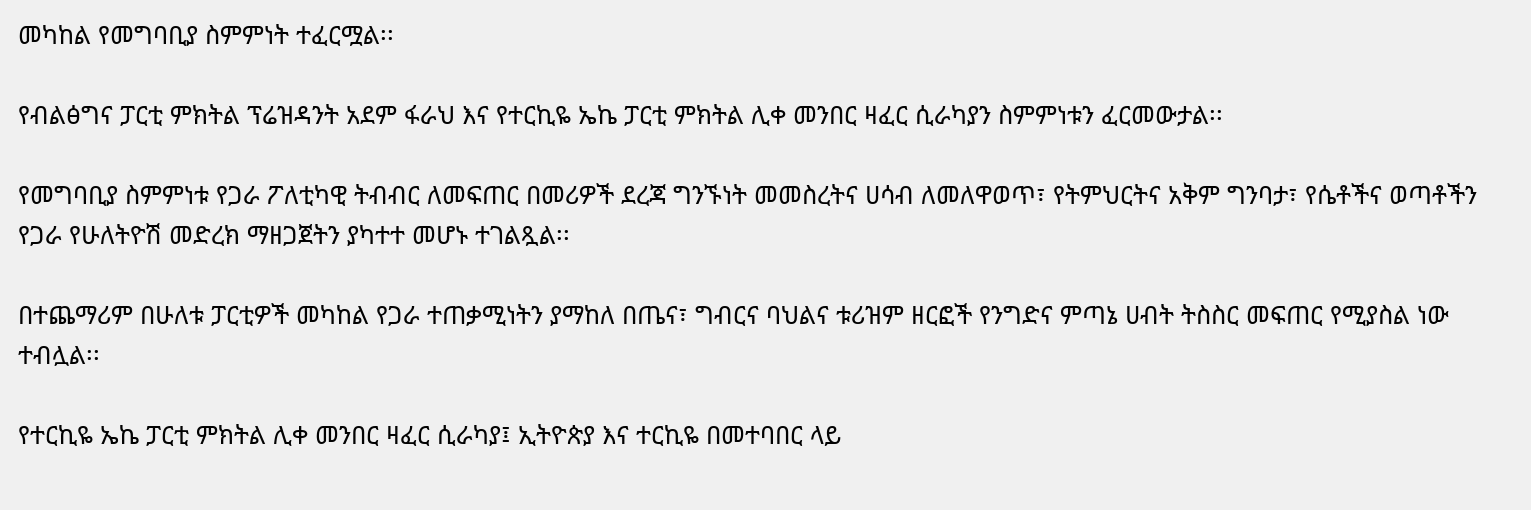መካከል የመግባቢያ ስምምነት ተፈርሟል፡፡

የብልፅግና ፓርቲ ምክትል ፕሬዝዳንት አደም ፋራህ እና የተርኪዬ ኤኬ ፓርቲ ምክትል ሊቀ መንበር ዛፈር ሲራካያን ስምምነቱን ፈርመውታል፡፡

የመግባቢያ ስምምነቱ የጋራ ፖለቲካዊ ትብብር ለመፍጠር በመሪዎች ደረጃ ግንኙነት መመስረትና ሀሳብ ለመለዋወጥ፣ የትምህርትና አቅም ግንባታ፣ የሴቶችና ወጣቶችን የጋራ የሁለትዮሽ መድረክ ማዘጋጀትን ያካተተ መሆኑ ተገልጿል፡፡

በተጨማሪም በሁለቱ ፓርቲዎች መካከል የጋራ ተጠቃሚነትን ያማከለ በጤና፣ ግብርና ባህልና ቱሪዝም ዘርፎች የንግድና ምጣኔ ሀብት ትስስር መፍጠር የሚያስል ነው ተብሏል፡፡

የተርኪዬ ኤኬ ፓርቲ ምክትል ሊቀ መንበር ዛፈር ሲራካያ፤ ኢትዮጵያ እና ተርኪዬ በመተባበር ላይ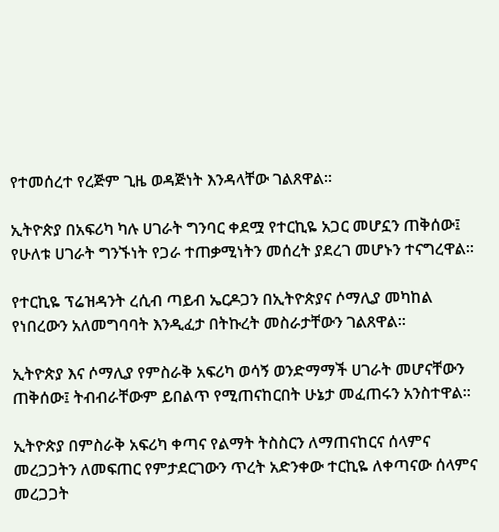የተመሰረተ የረጅም ጊዜ ወዳጅነት እንዳላቸው ገልጸዋል።

ኢትዮጵያ በአፍሪካ ካሉ ሀገራት ግንባር ቀደሟ የተርኪዬ አጋር መሆኗን ጠቅሰው፤ የሁለቱ ሀገራት ግንኙነት የጋራ ተጠቃሚነትን መሰረት ያደረገ መሆኑን ተናግረዋል።

የተርኪዬ ፕሬዝዳንት ረሲብ ጣይብ ኤርዶጋን በኢትዮጵያና ሶማሊያ መካከል የነበረውን አለመግባባት እንዲፈታ በትኩረት መስራታቸውን ገልጸዋል።

ኢትዮጵያ እና ሶማሊያ የምስራቅ አፍሪካ ወሳኝ ወንድማማች ሀገራት መሆናቸውን ጠቅሰው፤ ትብብራቸውም ይበልጥ የሚጠናከርበት ሁኔታ መፈጠሩን አንስተዋል።

ኢትዮጵያ በምስራቅ አፍሪካ ቀጣና የልማት ትስስርን ለማጠናከርና ሰላምና መረጋጋትን ለመፍጠር የምታደርገውን ጥረት አድንቀው ተርኪዬ ለቀጣናው ሰላምና መረጋጋት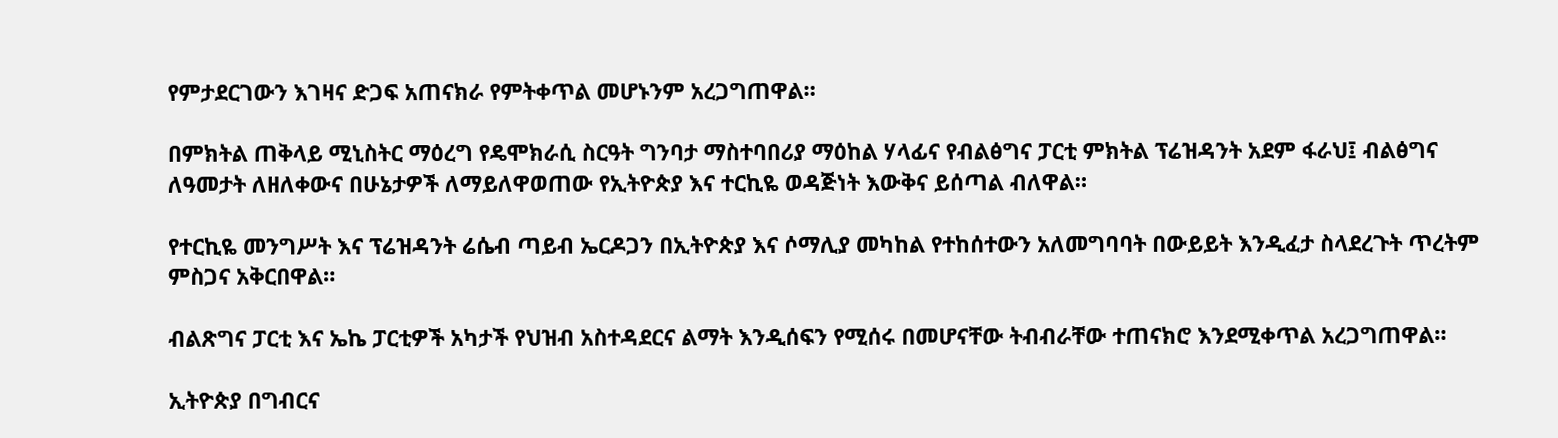የምታደርገውን እገዛና ድጋፍ አጠናክራ የምትቀጥል መሆኑንም አረጋግጠዋል።

በምክትል ጠቅላይ ሚኒስትር ማዕረግ የዴሞክራሲ ስርዓት ግንባታ ማስተባበሪያ ማዕከል ሃላፊና የብልፅግና ፓርቲ ምክትል ፕሬዝዳንት አደም ፋራህ፤ ብልፅግና ለዓመታት ለዘለቀውና በሁኔታዎች ለማይለዋወጠው የኢትዮጵያ እና ተርኪዬ ወዳጅነት እውቅና ይሰጣል ብለዋል።

የተርኪዬ መንግሥት እና ፕሬዝዳንት ሬሴብ ጣይብ ኤርዶጋን በኢትዮጵያ እና ሶማሊያ መካከል የተከሰተውን አለመግባባት በውይይት እንዲፈታ ስላደረጉት ጥረትም ምስጋና አቅርበዋል።

ብልጽግና ፓርቲ እና ኤኬ ፓርቲዎች አካታች የህዝብ አስተዳደርና ልማት እንዲሰፍን የሚሰሩ በመሆናቸው ትብብራቸው ተጠናክሮ እንደሚቀጥል አረጋግጠዋል።

ኢትዮጵያ በግብርና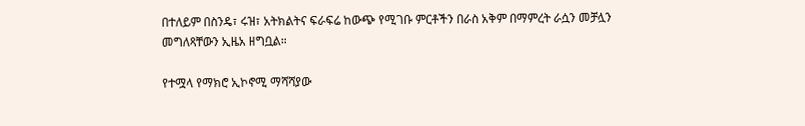በተለይም በስንዴ፣ ሩዝ፣ አትክልትና ፍራፍሬ ከውጭ የሚገቡ ምርቶችን በራስ አቅም በማምረት ራሷን መቻሏን መግለጻቸውን ኢዜአ ዘግቧል።

የተሟላ የማክሮ ኢኮኖሚ ማሻሻያው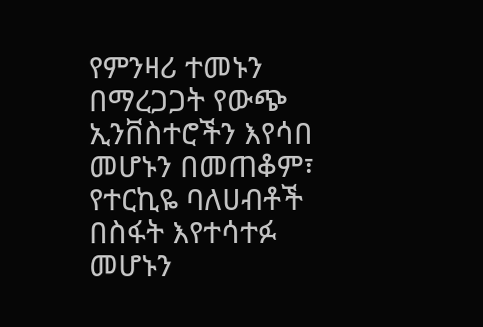የምንዛሪ ተመኑን በማረጋጋት የውጭ ኢንቨስተሮችን እየሳበ መሆኑን በመጠቆም፣ የተርኪዬ ባለሀብቶች በስፋት እየተሳተፉ መሆኑን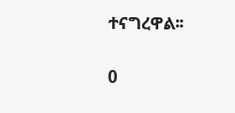ተናግረዋል፡፡

0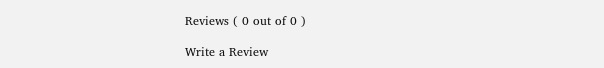Reviews ( 0 out of 0 )

Write a Review